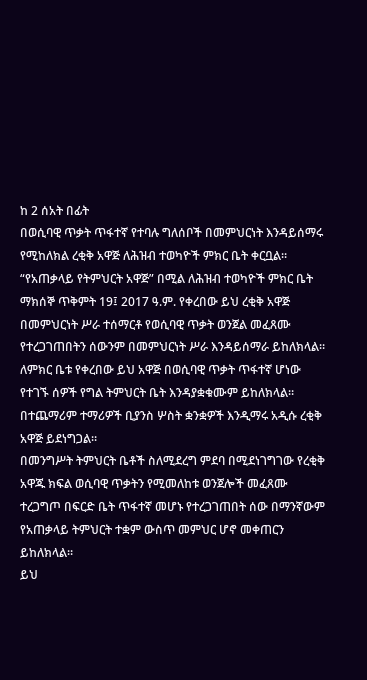ከ 2 ሰአት በፊት
በወሲባዊ ጥቃት ጥፋተኛ የተባሉ ግለሰቦች በመምህርነት እንዳይሰማሩ የሚከለክል ረቂቅ አዋጅ ለሕዝብ ተወካዮች ምክር ቤት ቀርቧል።
“የአጠቃላይ የትምህርት አዋጅ” በሚል ለሕዝብ ተወካዮች ምክር ቤት ማክሰኞ ጥቅምት 19፤ 2017 ዓ.ም. የቀረበው ይህ ረቂቅ አዋጅ በመምህርነት ሥራ ተሰማርቶ የወሲባዊ ጥቃት ወንጀል መፈጸሙ የተረጋገጠበትን ሰውንም በመምህርነት ሥራ እንዳይሰማራ ይከለክላል።
ለምክር ቤቱ የቀረበው ይህ አዋጅ በወሲባዊ ጥቃት ጥፋተኛ ሆነው የተገኙ ሰዎች የግል ትምህርት ቤት እንዳያቋቁሙም ይከለክላል።
በተጨማሪም ተማሪዎች ቢያንስ ሦስት ቋንቋዎች እንዲማሩ አዲሱ ረቂቅ አዋጅ ይደነግጋል።
በመንግሥት ትምህርት ቤቶች ስለሚደረግ ምደባ በሚደነገግገው የረቂቅ አዋጁ ክፍል ወሲባዊ ጥቃትን የሚመለከቱ ወንጀሎች መፈጸሙ ተረጋግጦ በፍርድ ቤት ጥፋተኛ መሆኑ የተረጋገጠበት ሰው በማንኛውም የአጠቃላይ ትምህርት ተቋም ውስጥ መምህር ሆኖ መቀጠርን ይከለክላል።
ይህ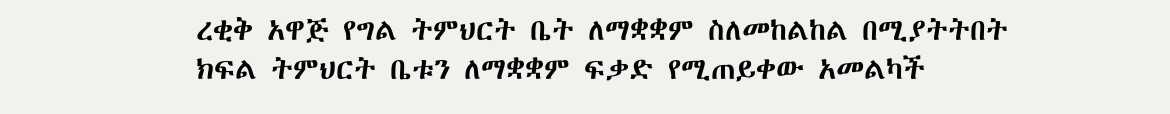ረቂቅ አዋጅ የግል ትምህርት ቤት ለማቋቋም ስለመከልከል በሚያትትበት ክፍል ትምህርት ቤቱን ለማቋቋም ፍቃድ የሚጠይቀው አመልካች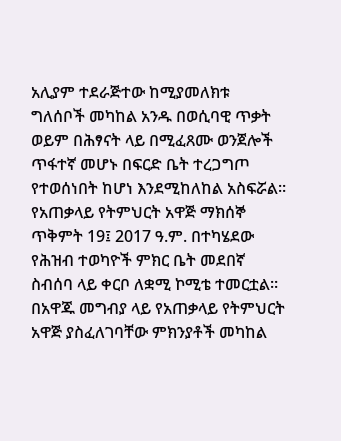አሊያም ተደራጅተው ከሚያመለክቱ ግለሰቦች መካከል አንዱ በወሲባዊ ጥቃት ወይም በሕፃናት ላይ በሚፈጸሙ ወንጀሎች ጥፋተኛ መሆኑ በፍርድ ቤት ተረጋግጦ የተወሰነበት ከሆነ እንደሚከለከል አስፍሯል።
የአጠቃላይ የትምህርት አዋጅ ማክሰኞ ጥቅምት 19፤ 2017 ዓ.ም. በተካሄደው የሕዝብ ተወካዮች ምክር ቤት መደበኛ ስብሰባ ላይ ቀርቦ ለቋሚ ኮሚቴ ተመርቷል።
በአዋጁ መግብያ ላይ የአጠቃላይ የትምህርት አዋጅ ያስፈለገባቸው ምክንያቶች መካከል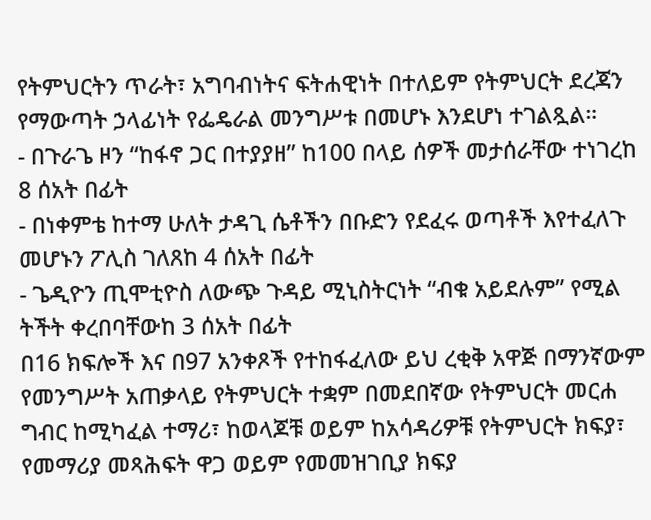የትምህርትን ጥራት፣ አግባብነትና ፍትሐዊነት በተለይም የትምህርት ደረጃን የማውጣት ኃላፊነት የፌዴራል መንግሥቱ በመሆኑ እንደሆነ ተገልጿል።
- በጉራጌ ዞን “ከፋኖ ጋር በተያያዘ” ከ100 በላይ ሰዎች መታሰራቸው ተነገረከ 8 ሰአት በፊት
- በነቀምቴ ከተማ ሁለት ታዳጊ ሴቶችን በቡድን የደፈሩ ወጣቶች እየተፈለጉ መሆኑን ፖሊስ ገለጸከ 4 ሰአት በፊት
- ጌዲዮን ጢሞቲዮስ ለውጭ ጉዳይ ሚኒስትርነት “ብቁ አይደሉም” የሚል ትችት ቀረበባቸውከ 3 ሰአት በፊት
በ16 ክፍሎች እና በ97 አንቀጾች የተከፋፈለው ይህ ረቂቅ አዋጅ በማንኛውም የመንግሥት አጠቃላይ የትምህርት ተቋም በመደበኛው የትምህርት መርሐ ግብር ከሚካፈል ተማሪ፣ ከወላጆቹ ወይም ከአሳዳሪዎቹ የትምህርት ክፍያ፣ የመማሪያ መጻሕፍት ዋጋ ወይም የመመዝገቢያ ክፍያ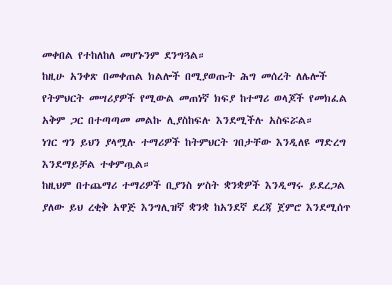መቀበል የተከለከለ መሆኑንም ደንግጓል።
ከዚሁ አንቀጽ በመቀጠል ክልሎች በሚያወጡት ሕግ መሰረት ለሌሎች የትምህርት መሣሪያዎች የሚውል መጠነኛ ክፍያ ከተማሪ ወላጆች የመክፈል አቅም ጋር በተጣጣመ መልኩ ሊያስከፍሉ እንደሚችሉ አስፍሯል።
ነገር ግን ይህን ያላሟሉ ተማሪዎች ከትምህርት ገበታቸው እንዲለዩ ማድረግ እንደማይቻል ተቀምጧል።
ከዚህም በተጨማሪ ተማሪዎች ቢያንስ ሦስት ቋንቋዎች እንዲማሩ ይደረጋል ያለው ይህ ረቂቅ አዋጅ እንግሊዝኛ ቋንቋ ከአንደኛ ደረጃ ጀምሮ እንደሚሰጥ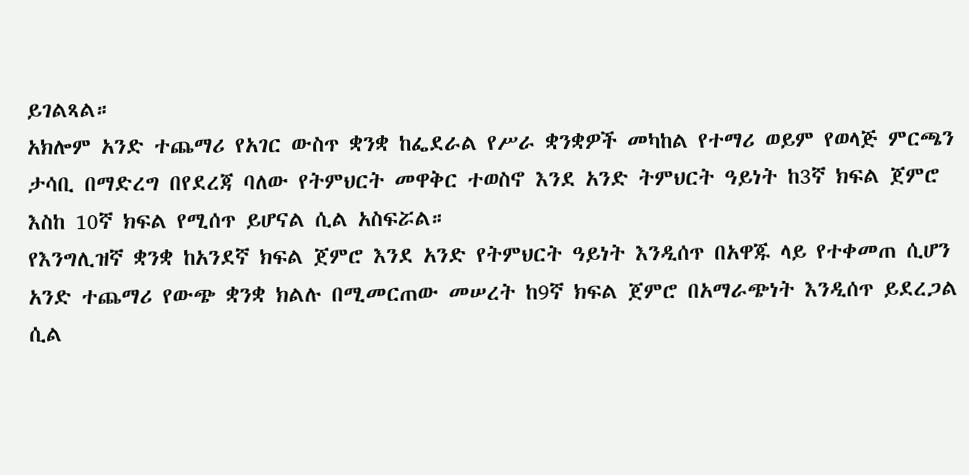ይገልጻል።
አክሎም አንድ ተጨማሪ የአገር ውስጥ ቋንቋ ከፌደራል የሥራ ቋንቋዎች መካከል የተማሪ ወይም የወላጅ ምርጫን ታሳቢ በማድረግ በየደረጃ ባለው የትምህርት መዋቅር ተወስኖ እንደ አንድ ትምህርት ዓይነት ከ3ኛ ክፍል ጀምሮ እስከ 10ኛ ክፍል የሚሰጥ ይሆናል ሲል አስፍሯል።
የእንግሊዝኛ ቋንቋ ከአንደኛ ክፍል ጀምሮ እንደ አንድ የትምህርት ዓይነት እንዲሰጥ በአዋጁ ላይ የተቀመጠ ሲሆን አንድ ተጨማሪ የውጭ ቋንቋ ክልሉ በሚመርጠው መሠረት ከ9ኛ ክፍል ጀምሮ በአማራጭነት እንዲሰጥ ይደረጋል ሲል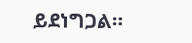ይደነግጋል።